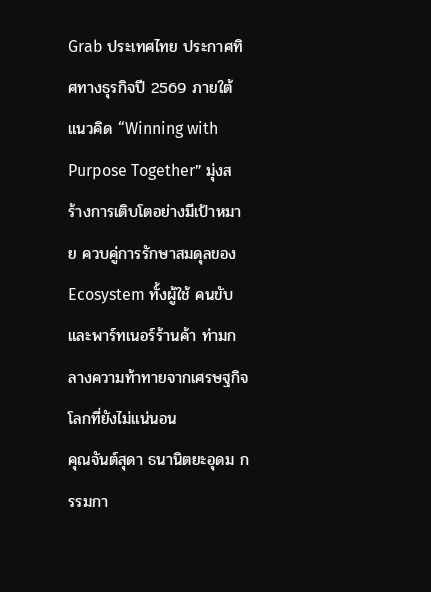Grab ประเทศไทย ประกาศทิศทางธุรกิจปี 2569 ภายใต้แนวคิด “Winning with Purpose Together” มุ่งสร้างการเติบโตอย่างมีเป้าหมาย ควบคู่การรักษาสมดุลของ Ecosystem ทั้งผู้ใช้ คนขับ และพาร์ทเนอร์ร้านค้า ท่ามกลางความท้าทายจากเศรษฐกิจโลกที่ยังไม่แน่นอน
คุณจันต์สุดา ธนานิตยะอุดม กรรมกา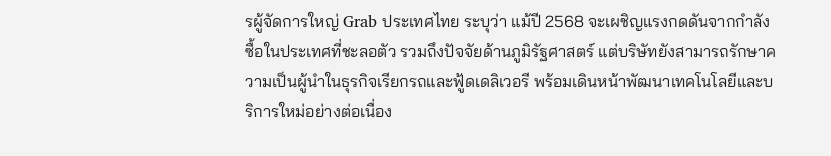รผู้จัดการใหญ่ Grab ประเทศไทย ระบุว่า แม้ปี 2568 จะเผชิญแรงกดดันจากกำลังซื้อในประเทศที่ชะลอตัว รวมถึงปัจจัยด้านภูมิรัฐศาสตร์ แต่บริษัทยังสามารถรักษาความเป็นผู้นำในธุรกิจเรียกรถและฟู้ดเดลิเวอรี พร้อมเดินหน้าพัฒนาเทคโนโลยีและบริการใหม่อย่างต่อเนื่อง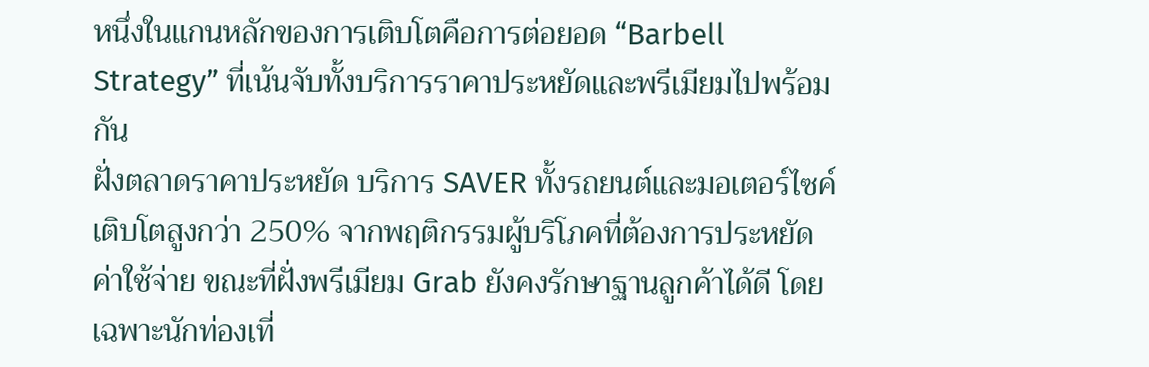หนึ่งในแกนหลักของการเติบโตคือการต่อยอด “Barbell Strategy” ที่เน้นจับทั้งบริการราคาประหยัดและพรีเมียมไปพร้อมกัน
ฝั่งตลาดราคาประหยัด บริการ SAVER ทั้งรถยนต์และมอเตอร์ไซค์เติบโตสูงกว่า 250% จากพฤติกรรมผู้บริโภคที่ต้องการประหยัดค่าใช้จ่าย ขณะที่ฝั่งพรีเมียม Grab ยังคงรักษาฐานลูกค้าได้ดี โดยเฉพาะนักท่องเที่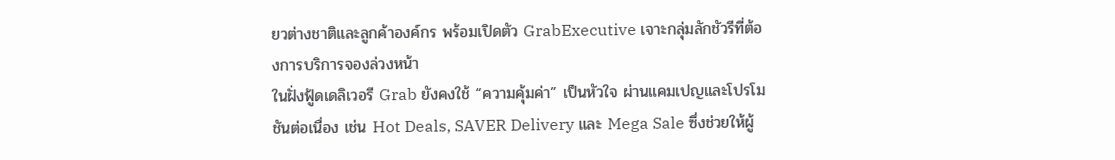ยวต่างชาติและลูกค้าองค์กร พร้อมเปิดตัว GrabExecutive เจาะกลุ่มลักชัวรีที่ต้องการบริการจองล่วงหน้า
ในฝั่งฟู้ดเดลิเวอรี Grab ยังคงใช้ “ความคุ้มค่า” เป็นหัวใจ ผ่านแคมเปญและโปรโมชันต่อเนื่อง เช่น Hot Deals, SAVER Delivery และ Mega Sale ซึ่งช่วยให้ผู้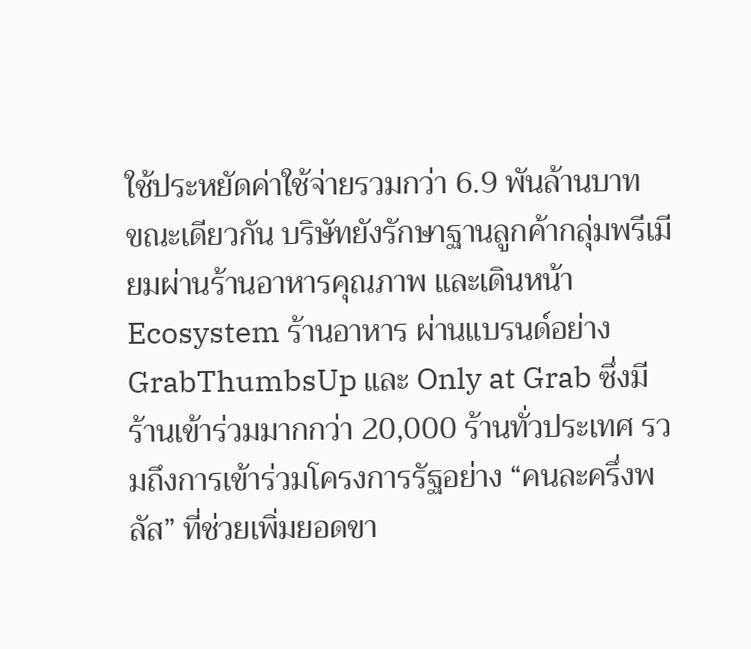ใช้ประหยัดค่าใช้จ่ายรวมกว่า 6.9 พันล้านบาท
ขณะเดียวกัน บริษัทยังรักษาฐานลูกค้ากลุ่มพรีเมียมผ่านร้านอาหารคุณภาพ และเดินหน้า Ecosystem ร้านอาหาร ผ่านแบรนด์อย่าง GrabThumbsUp และ Only at Grab ซึ่งมีร้านเข้าร่วมมากกว่า 20,000 ร้านทั่วประเทศ รวมถึงการเข้าร่วมโครงการรัฐอย่าง “คนละครึ่งพลัส” ที่ช่วยเพิ่มยอดขา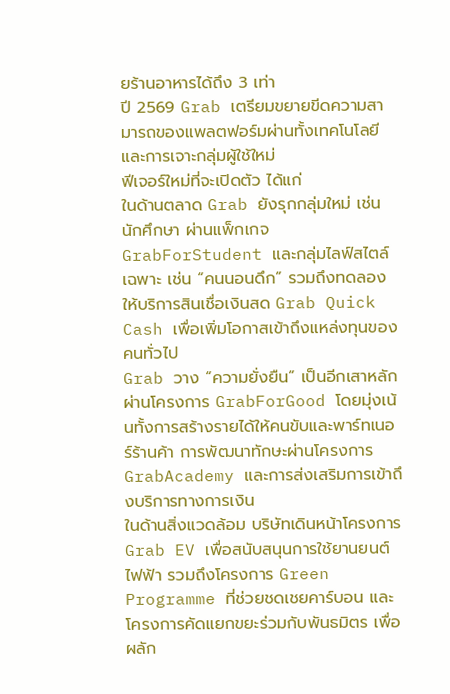ยร้านอาหารได้ถึง 3 เท่า
ปี 2569 Grab เตรียมขยายขีดความสามารถของแพลตฟอร์มผ่านทั้งเทคโนโลยีและการเจาะกลุ่มผู้ใช้ใหม่
ฟีเจอร์ใหม่ที่จะเปิดตัว ได้แก่
ในด้านตลาด Grab ยังรุกกลุ่มใหม่ เช่น นักศึกษา ผ่านแพ็กเกจ GrabForStudent และกลุ่มไลฟ์สไตล์เฉพาะ เช่น “คนนอนดึก” รวมถึงทดลองให้บริการสินเชื่อเงินสด Grab Quick Cash เพื่อเพิ่มโอกาสเข้าถึงแหล่งทุนของคนทั่วไป
Grab วาง “ความยั่งยืน” เป็นอีกเสาหลัก ผ่านโครงการ GrabForGood โดยมุ่งเน้นทั้งการสร้างรายได้ให้คนขับและพาร์ทเนอร์ร้านค้า การพัฒนาทักษะผ่านโครงการ GrabAcademy และการส่งเสริมการเข้าถึงบริการทางการเงิน
ในด้านสิ่งแวดล้อม บริษัทเดินหน้าโครงการ Grab EV เพื่อสนับสนุนการใช้ยานยนต์ไฟฟ้า รวมถึงโครงการ Green Programme ที่ช่วยชดเชยคาร์บอน และโครงการคัดแยกขยะร่วมกับพันธมิตร เพื่อผลัก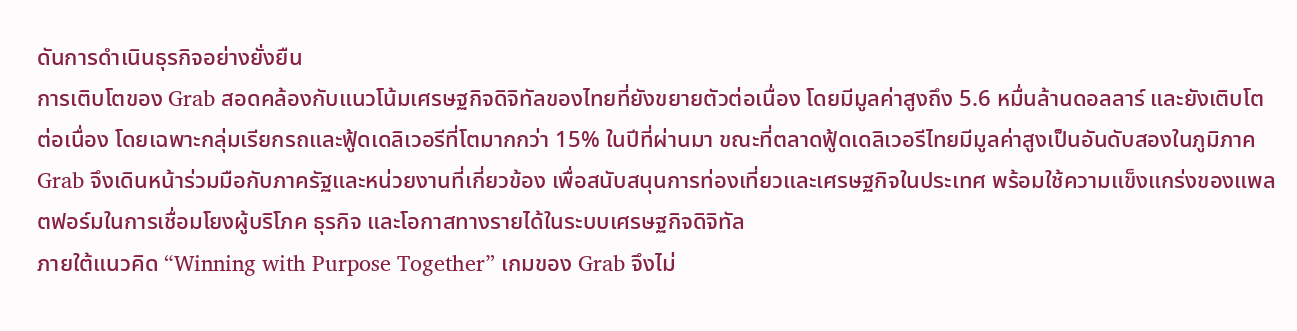ดันการดำเนินธุรกิจอย่างยั่งยืน
การเติบโตของ Grab สอดคล้องกับแนวโน้มเศรษฐกิจดิจิทัลของไทยที่ยังขยายตัวต่อเนื่อง โดยมีมูลค่าสูงถึง 5.6 หมื่นล้านดอลลาร์ และยังเติบโตต่อเนื่อง โดยเฉพาะกลุ่มเรียกรถและฟู้ดเดลิเวอรีที่โตมากกว่า 15% ในปีที่ผ่านมา ขณะที่ตลาดฟู้ดเดลิเวอรีไทยมีมูลค่าสูงเป็นอันดับสองในภูมิภาค
Grab จึงเดินหน้าร่วมมือกับภาครัฐและหน่วยงานที่เกี่ยวข้อง เพื่อสนับสนุนการท่องเที่ยวและเศรษฐกิจในประเทศ พร้อมใช้ความแข็งแกร่งของแพลตฟอร์มในการเชื่อมโยงผู้บริโภค ธุรกิจ และโอกาสทางรายได้ในระบบเศรษฐกิจดิจิทัล
ภายใต้แนวคิด “Winning with Purpose Together” เกมของ Grab จึงไม่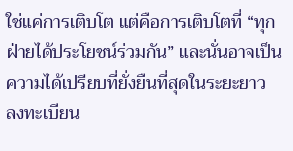ใช่แค่การเติบโต แต่คือการเติบโตที่ “ทุกฝ่ายได้ประโยชน์ร่วมกัน” และนั่นอาจเป็นความได้เปรียบที่ยั่งยืนที่สุดในระยะยาว
ลงทะเบียน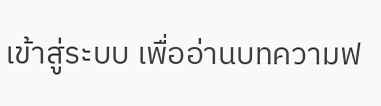เข้าสู่ระบบ เพื่ออ่านบทความฟ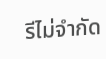รีไม่จำกัด